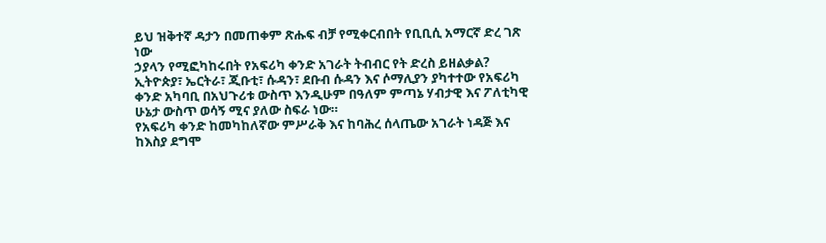ይህ ዝቅተኛ ዳታን በመጠቀም ጽሑፍ ብቻ የሚቀርብበት የቢቢሲ አማርኛ ድረ ገጽ ነው
ኃያላን የሚፎካከሩበት የአፍሪካ ቀንድ አገራት ትብብር የት ድረስ ይዘልቃል?
ኢትዮጵያ፣ ኤርትራ፣ ጂቡቲ፣ ሱዳን፣ ደቡብ ሱዳን እና ሶማሊያን ያካተተው የአፍሪካ ቀንድ አካባቢ በአህጉሪቱ ውስጥ እንዲሁም በዓለም ምጣኔ ሃብታዊ እና ፖለቲካዊ ሁኔታ ውስጥ ወሳኝ ሚና ያለው ስፍራ ነው።
የአፍሪካ ቀንድ ከመካከለኛው ምሥራቅ እና ከባሕረ ሰላጤው አገራት ነዳጅ እና ከእስያ ደግሞ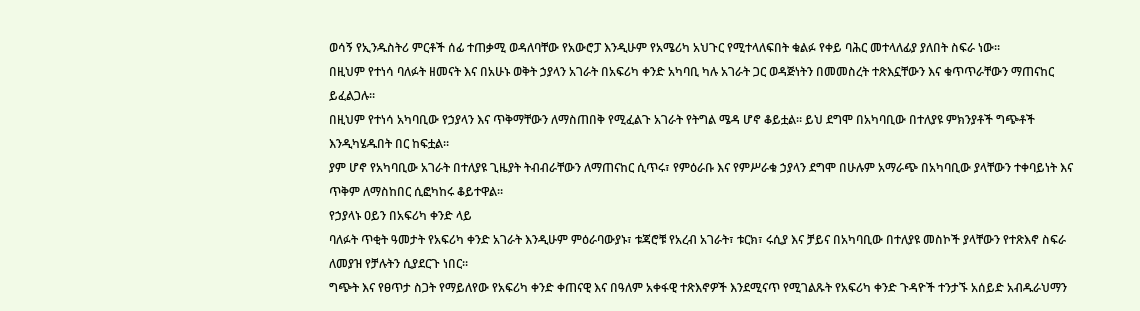ወሳኝ የኢንዱስትሪ ምርቶች ሰፊ ተጠቃሚ ወዳለባቸው የአውሮፓ እንዲሁም የአሜሪካ አህጉር የሚተላለፍበት ቁልፉ የቀይ ባሕር መተላለፊያ ያለበት ስፍራ ነው።
በዚህም የተነሳ ባለፉት ዘመናት እና በአሁኑ ወቅት ኃያላን አገራት በአፍሪካ ቀንድ አካባቢ ካሉ አገራት ጋር ወዳጅነትን በመመስረት ተጽእኗቸውን እና ቁጥጥራቸውን ማጠናከር ይፈልጋሉ።
በዚህም የተነሳ አካባቢው የኃያላን እና ጥቅማቸውን ለማስጠበቅ የሚፈልጉ አገራት የትግል ሜዳ ሆኖ ቆይቷል። ይህ ደግሞ በአካባቢው በተለያዩ ምክንያቶች ግጭቶች እንዲካሄዱበት በር ከፍቷል።
ያም ሆኖ የአካባቢው አገራት በተለያዩ ጊዜያት ትብብራቸውን ለማጠናከር ሲጥሩ፣ የምዕራቡ እና የምሥራቁ ኃያላን ደግሞ በሁሉም አማራጭ በአካባቢው ያላቸውን ተቀባይነት እና ጥቅም ለማስከበር ሲፎካከሩ ቆይተዋል።
የኃያላኑ ዐይን በአፍሪካ ቀንድ ላይ
ባለፉት ጥቂት ዓመታት የአፍሪካ ቀንድ አገራት እንዲሁም ምዕራባውያኑ፣ ቱጃሮቹ የአረብ አገራት፣ ቱርክ፣ ሩሲያ እና ቻይና በአካባቢው በተለያዩ መስኮች ያላቸውን የተጽእኖ ስፍራ ለመያዝ የቻሉትን ሲያደርጉ ነበር።
ግጭት እና የፀጥታ ስጋት የማይለየው የአፍሪካ ቀንድ ቀጠናዊ እና በዓለም አቀፋዊ ተጽእኖዎች እንደሚናጥ የሚገልጹት የአፍሪካ ቀንድ ጉዳዮች ተንታኙ አሰይድ አብዱራህማን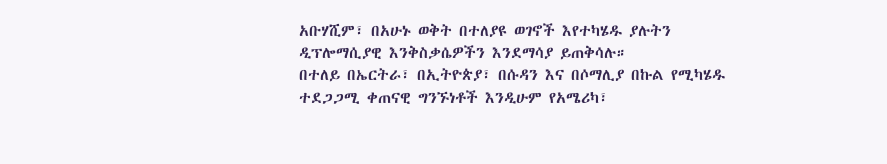አቡሃሺም፣ በአሁኑ ወቅት በተለያዩ ወገኖች እየተካሄዱ ያሉትን ዲፕሎማሲያዊ እንቅስቃሴዎችን እንደማሳያ ይጠቅሳሉ።
በተለይ በኤርትራ፣ በኢትዮጵያ፣ በሱዳን እና በሶማሊያ በኩል የሚካሄዱ ተደጋጋሚ ቀጠናዊ ግንኙነቶች እንዲሁም የአሜሪካ፣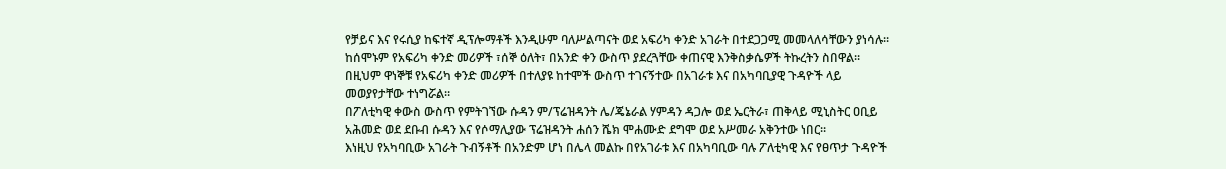የቻይና እና የሩሲያ ከፍተኛ ዲፕሎማቶች እንዲሁም ባለሥልጣናት ወደ አፍሪካ ቀንድ አገራት በተደጋጋሚ መመላለሳቸውን ያነሳሉ።
ከሰሞኑም የአፍሪካ ቀንድ መሪዎች ፣ሰኞ ዕለት፣ በአንድ ቀን ውስጥ ያደረጓቸው ቀጠናዊ እንቅስቃሴዎች ትኩረትን ስበዋል። በዚህም ዋነኞቹ የአፍሪካ ቀንድ መሪዎች በተለያዩ ከተሞች ውስጥ ተገናኝተው በአገራቱ እና በአካባቢያዊ ጉዳዮች ላይ መወያየታቸው ተነግሯል።
በፖለቲካዊ ቀውስ ውስጥ የምትገኘው ሱዳን ም/ፕሬዝዳንት ሌ/ጄኔራል ሃምዳን ዳጋሎ ወደ ኤርትራ፣ ጠቅላይ ሚኒስትር ዐቢይ አሕመድ ወደ ደቡብ ሱዳን እና የሶማሊያው ፕሬዝዳንት ሐሰን ሼክ ሞሐሙድ ደግሞ ወደ አሥመራ አቅንተው ነበር።
እነዚህ የአካባቢው አገራት ጉብኝቶች በአንድም ሆነ በሌላ መልኩ በየአገራቱ እና በአካባቢው ባሉ ፖለቲካዊ እና የፀጥታ ጉዳዮች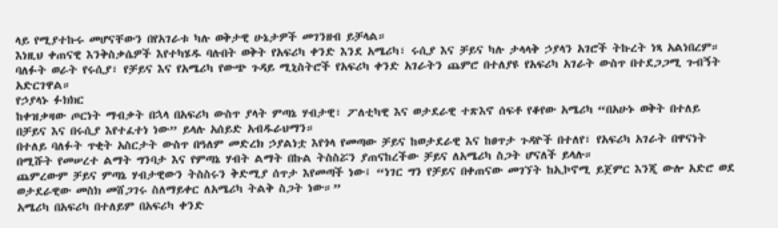ላይ የሚያተኩሩ መሆናቸውን በየአገራቱ ካሉ ወቅታዊ ሁኔታዎች መገንዘብ ይቻላል።
እነዚህ ቀጠናዊ እንቅስቃሴዎች እየተካሄዱ ባሉበት ወቅት የአፍሪካ ቀንድ እንደ አሜሪካ፣ ሩሲያ እና ቻይና ካሉ ታላላቅ ኃያላን አገሮች ትኩረት ነጻ አልነበረም።
ባለፉት ወራት የሩሲያ፣ የቻይና እና የአሜሪካ የውጭ ጉዳይ ሚኒስትሮች የአፍሪካ ቀንድ አገራትን ጨምሮ በተለያዩ የአፍሪካ አገራት ውስጥ በተደጋጋሚ ጉብኝት አድርገዋል።
የኃያላኑ ፉክክር
ከቀዝቃዛው ጦርነት ማብቃት በኋላ በአፍሪካ ውስጥ ያላት ምጣኔ ሃብታዊ፣ ፖለቲካዊ እና ወታደራዊ ተጽእኖ ሰፍቶ የቆየው አሜሪካ “በአሁኑ ወቅት በተለይ በቻይና እና በሩሲያ እየተፈተነ ነው” ይላሉ አሰይድ አብዱራህማን።
በተለይ ባለፉት ጥቂት አስርታት ውስጥ በዓለም መድረክ ኃያልነቷ እየጎላ የመጣው ቻይና ከወታደራዊ እና ከፀጥታ ጉዳዮች በተለየ፣ የአፍሪካ አገራት በዋናነት በሚሹት የመሠረተ ልማት ግንባታ እና የምጣኔ ሃብት ልማት በኩል ትስስሯን ያጠናከረችው ቻይና ለአሜሪካ ስጋት ሆናለች ይላሉ።
ጨምረውም ቻይና ምጣኔ ሃብታዊውን ትስስሩን ቅድሚያ ሰጥታ እየመጣች ነው፤ “ነገር ግን የቻይና በቀጠናው መገኘት ከኢኮኖሚ ይጀምር እንጂ ውሎ አድሮ ወደ ወታደራዊው መስክ መሸጋገሩ ስለማይቀር ለአሜሪካ ትልቅ ስጋት ነው።”
አሜሪካ በአፍሪካ በተለይም በአፍሪካ ቀንድ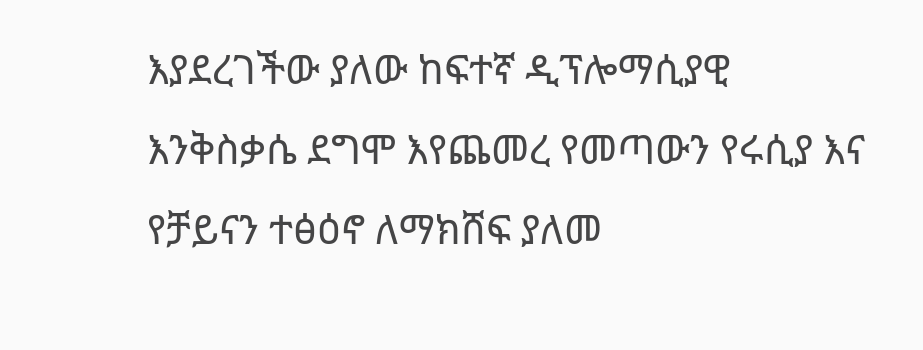እያደረገችው ያለው ከፍተኛ ዲፕሎማሲያዊ እንቅስቃሴ ደግሞ እየጨመረ የመጣውን የሩሲያ እና የቻይናን ተፅዕኖ ለማክሸፍ ያለመ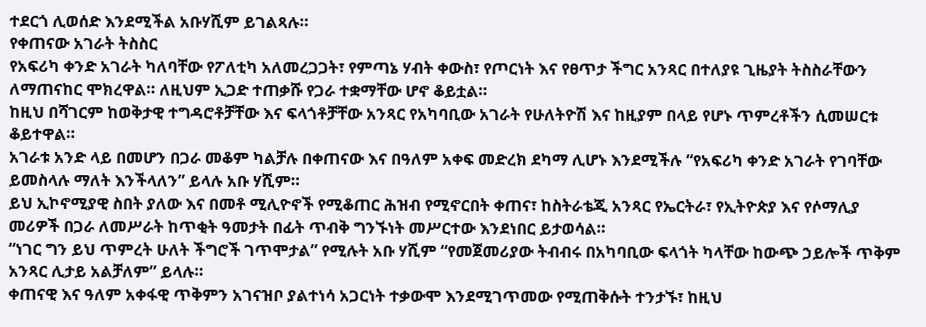ተደርጎ ሊወሰድ እንደሚችል አቡሃሺም ይገልጻሉ።
የቀጠናው አገራት ትስስር
የአፍሪካ ቀንድ አገራት ካለባቸው የፖለቲካ አለመረጋጋት፣ የምጣኔ ሃብት ቀውስ፣ የጦርነት እና የፀጥታ ችግር አንጻር በተለያዩ ጊዜያት ትስስራቸውን ለማጠናከር ሞክረዋል። ለዚህም ኢጋድ ተጠቃሹ የጋራ ተቋማቸው ሆኖ ቆይቷል።
ከዚህ በሻገርም ከወቅታዊ ተግዳሮቶቻቸው እና ፍላጎቶቻቸው አንጻር የአካባቢው አገራት የሁለትዮሽ እና ከዚያም በላይ የሆኑ ጥምረቶችን ሲመሠርቱ ቆይተዋል።
አገራቱ አንድ ላይ በመሆን በጋራ መቆም ካልቻሉ በቀጠናው እና በዓለም አቀፍ መድረክ ደካማ ሊሆኑ እንደሚችሉ “የአፍሪካ ቀንድ አገራት የገባቸው ይመስላሉ ማለት እንችላለን” ይላሉ አቡ ሃሺም።
ይህ ኢኮኖሚያዊ ስበት ያለው እና በመቶ ሚሊዮኖች የሚቆጠር ሕዝብ የሚኖርበት ቀጠና፣ ከስትራቴጂ አንጻር የኤርትራ፣ የኢትዮጵያ እና የሶማሊያ መሪዎች በጋራ ለመሥራት ከጥቂት ዓመታት በፊት ጥብቅ ግንኙነት መሥርተው እንደነበር ይታወሳል።
“ነገር ግን ይህ ጥምረት ሁለት ችግሮች ገጥሞታል” የሚሉት አቡ ሃሺም “የመጀመሪያው ትብብሩ በአካባቢው ፍላጎት ካላቸው ከውጭ ኃይሎች ጥቅም አንጻር ሊታይ አልቻለም” ይላሉ።
ቀጠናዊ እና ዓለም አቀፋዊ ጥቅምን አገናዝቦ ያልተነሳ አጋርነት ተቃውሞ እንደሚገጥመው የሚጠቅሱት ተንታኙ፣ ከዚህ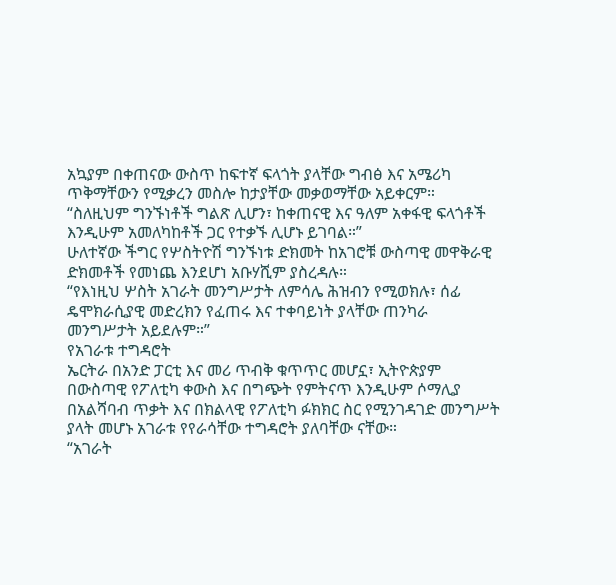አኳያም በቀጠናው ውስጥ ከፍተኛ ፍላጎት ያላቸው ግብፅ እና አሜሪካ ጥቅማቸውን የሚቃረን መስሎ ከታያቸው መቃወማቸው አይቀርም።
“ስለዚህም ግንኙነቶች ግልጽ ሊሆን፣ ከቀጠናዊ እና ዓለም አቀፋዊ ፍላጎቶች እንዲሁም አመለካከቶች ጋር የተቃኙ ሊሆኑ ይገባል።”
ሁለተኛው ችግር የሦስትዮሽ ግንኙነቱ ድክመት ከአገሮቹ ውስጣዊ መዋቅራዊ ድክመቶች የመነጨ እንደሆነ አቡሃሺም ያስረዳሉ።
“የእነዚህ ሦስት አገራት መንግሥታት ለምሳሌ ሕዝብን የሚወክሉ፣ ሰፊ ዴሞክራሲያዊ መድረክን የፈጠሩ እና ተቀባይነት ያላቸው ጠንካራ መንግሥታት አይደሉም።”
የአገራቱ ተግዳሮት
ኤርትራ በአንድ ፓርቲ እና መሪ ጥብቅ ቁጥጥር መሆኗ፣ ኢትዮጵያም በውስጣዊ የፖለቲካ ቀውስ እና በግጭት የምትናጥ እንዲሁም ሶማሊያ በአልሻባብ ጥቃት እና በክልላዊ የፖለቲካ ፉክክር ስር የሚንገዳገድ መንግሥት ያላት መሆኑ አገራቱ የየራሳቸው ተግዳሮት ያለባቸው ናቸው።
“አገራት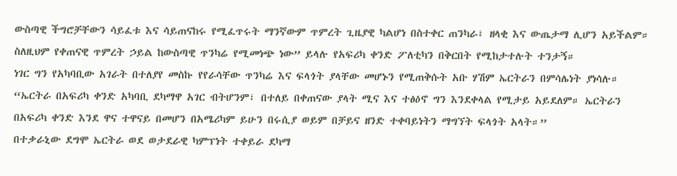ውስጣዊ ችግሮቻቸውን ሳይፈቱ እና ሳይጠናከሩ የሚፈጥሩት ማንኛውም ጥምረት ጊዜያዊ ካልሆነ በስተቀር ጠንካራ፣ ዘላቂ እና ውጤታማ ሊሆን አይችልም። ስለዚህም የቀጠናዊ ጥምረት ኃይል ከውስጣዊ ጥንካሬ የሚመነጭ ነው” ይላሉ የአፍሪካ ቀንድ ፖለቲካን በቅርበት የሚከታተሉት ተንታኝ።
ነገር ግን የአካባቢው አገራት በተለያየ መስኩ የየራሳቸው ጥንካሬ እና ፍላጎት ያላቸው መሆኑን የሚጠቅሱት አቡ ሃሽም ኤርትራን በምሳሌነት ያነሳሉ።
“ኤርትራ በአፍሪካ ቀንድ አካባቢ ደካማዋ አገር ብትሆንም፣ በተለይ በቀጠናው ያላት ሚና እና ተፅዕኖ ግን እንደቀላል የሚታይ አይደለም። ኤርትራን በአፍሪካ ቀንድ እንደ ዋና ተዋናይ በመሆን በአሜሪካም ይሁን በሩሲያ ወይም በቻይና ዘንድ ተቀባይነትን ማግኘት ፍላጎት አላት።”
በተቃራኒው ደግሞ ኤርትራ ወደ ወታደራዊ ካምፕነት ተቀይራ ደካማ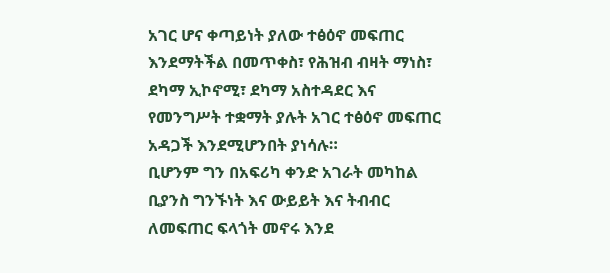አገር ሆና ቀጣይነት ያለው ተፅዕኖ መፍጠር እንደማትችል በመጥቀስ፣ የሕዝብ ብዛት ማነስ፣ ደካማ ኢኮኖሚ፣ ደካማ አስተዳደር እና የመንግሥት ተቋማት ያሉት አገር ተፅዕኖ መፍጠር አዳጋች እንደሚሆንበት ያነሳሉ።
ቢሆንም ግን በአፍሪካ ቀንድ አገራት መካከል ቢያንስ ግንኙነት እና ውይይት እና ትብብር ለመፍጠር ፍላጎት መኖሩ እንደ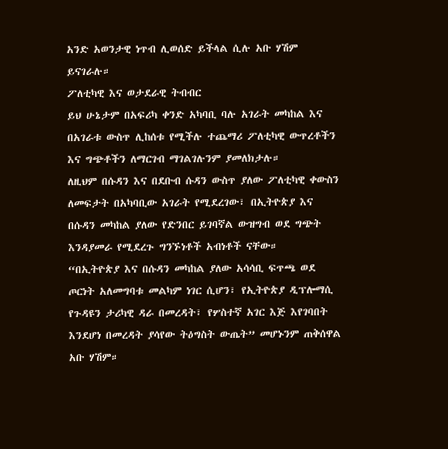አንድ አወንታዊ ነጥብ ሊወሰድ ይችላል ሲሉ አቡ ሃሽም ይናገራሉ።
ፖለቲካዊ እና ወታደራዊ ትብብር
ይህ ሁኔታም በአፍሪካ ቀንድ አካባቢ ባሉ አገራት መካከል እና በአገራቱ ውስጥ ሊከሰቱ የሚችሉ ተጨማሪ ፖለቲካዊ ውጥረቶችን እና ግጭቶችን ለማርገብ ማገልገሉንም ያመለክታሉ።
ለዚህም በሱዳን እና በደቡብ ሱዳን ውስጥ ያለው ፖለቲካዊ ቀውስን ለመፍታት በአካባቢው አገራት የሚደረገው፣ በኢትዮጵያ እና በሱዳን መካከል ያለው የድንበር ይገባኛል ውዝግብ ወደ ግጭት እንዳያመራ የሚደረጉ ግንኙነቶች አብነቶች ናቸው።
“በኢትዮጵያ እና በሱዳን መካከል ያለው አሳሳቢ ፍጥጫ ወደ ጦርነት አለመግባቱ መልካም ነገር ሲሆን፣ የኢትዮጵያ ዲፕሎማሲ የጉዳዩን ታሪካዊ ዳራ በመረዳት፣ የሦስተኛ አገር እጅ እየገባበት እንደሆነ በመረዳት ያሳየው ትዕግስት ውጤት” መሆኑንም ጠቅሰዋል አቡ ሃሽም።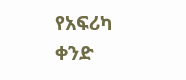የአፍሪካ ቀንድ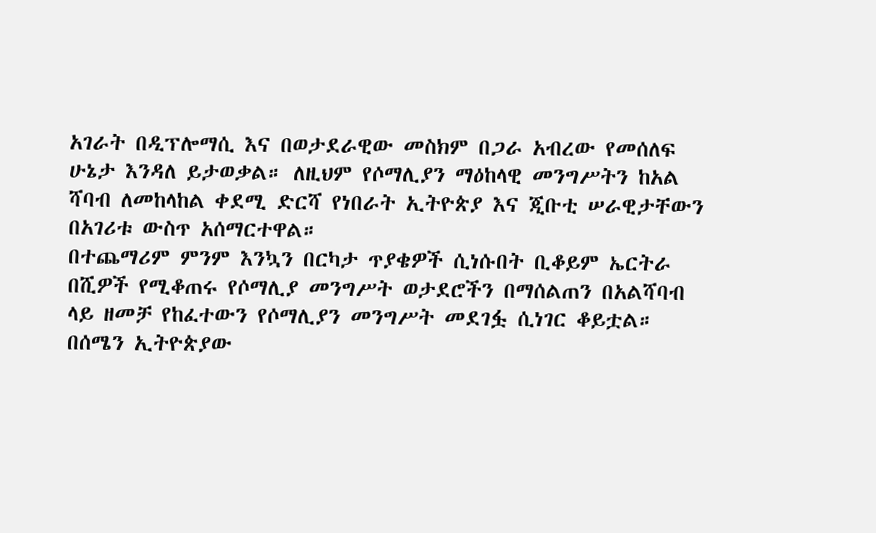አገራት በዲፕሎማሲ እና በወታደራዊው መስክም በጋራ አብረው የመሰለፍ ሁኔታ እንዳለ ይታወቃል። ለዚህም የሶማሊያን ማዕከላዊ መንግሥትን ከአል ሻባብ ለመከላከል ቀደሚ ድርሻ የነበራት ኢትዮጵያ እና ጂቡቲ ሠራዊታቸውን በአገሪቱ ውስጥ አሰማርተዋል።
በተጨማሪም ምንም እንኳን በርካታ ጥያቄዎች ሲነሱበት ቢቆይም ኤርትራ በሺዎች የሚቆጠሩ የሶማሊያ መንግሥት ወታደሮችን በማሰልጠን በአልሻባብ ላይ ዘመቻ የከፈተውን የሶማሊያን መንግሥት መደገፏ ሲነገር ቆይቷል።
በሰሜን ኢትዮጵያው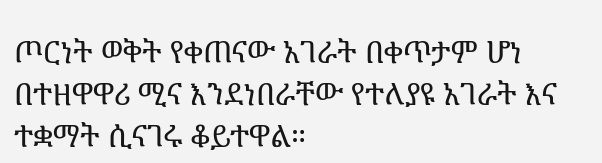ጦርነት ወቅት የቀጠናው አገራት በቀጥታም ሆነ በተዘዋዋሪ ሚና እንደነበራቸው የተለያዩ አገራት እና ተቋማት ሲናገሩ ቆይተዋል።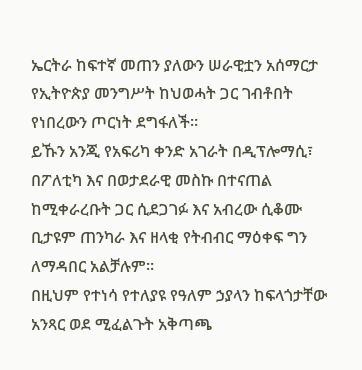ኤርትራ ከፍተኛ መጠን ያለውን ሠራዊቷን አሰማርታ የኢትዮጵያ መንግሥት ከህወሓት ጋር ገብቶበት የነበረውን ጦርነት ደግፋለች።
ይኹን አንጂ የአፍሪካ ቀንድ አገራት በዲፕሎማሲ፣ በፖለቲካ እና በወታደራዊ መስኩ በተናጠል ከሚቀራረቡት ጋር ሲደጋገፉ እና አብረው ሲቆሙ ቢታዩም ጠንካራ እና ዘላቂ የትብብር ማዕቀፍ ግን ለማዳበር አልቻሉም።
በዚህም የተነሳ የተለያዩ የዓለም ኃያላን ከፍላጎታቸው አንጻር ወደ ሚፈልጉት አቅጣጫ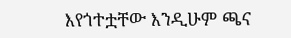እየጎተቷቸው እንዲሁም ጫና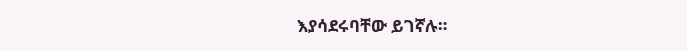እያሳደሩባቸው ይገኛሉ።